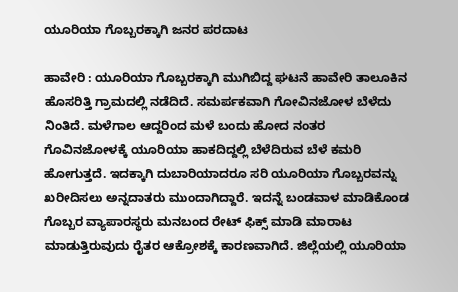ಯೂರಿಯಾ ಗೊಬ್ಬರಕ್ಕಾಗಿ ಜನರ ಪರದಾಟ

ಹಾವೇರಿ : ಯೂರಿಯಾ ಗೊಬ್ಬರಕ್ಕಾಗಿ ಮುಗಿಬಿದ್ದ ಘಟನೆ ಹಾವೇರಿ ತಾಲೂಕಿನ ಹೊಸರಿತ್ತಿ ಗ್ರಾಮದಲ್ಲಿ ನಡೆದಿದೆ. ಸಮರ್ಪಕವಾಗಿ ಗೋವಿನಜೋಳ ಬೆಳೆದು ನಿಂತಿದೆ. ಮಳೆಗಾಲ ಆದ್ದರಿಂದ ಮಳೆ ಬಂದು ಹೋದ ನಂತರ ಗೊವಿನಜೋಳಕ್ಕೆ ಯೂರಿಯಾ ಹಾಕದಿದ್ದಲ್ಲಿ ಬೆಳೆದಿರುವ ಬೆಳೆ ಕಮರಿ ಹೋಗುತ್ತದೆ. ಇದಕ್ಕಾಗಿ ದುಬಾರಿಯಾದರೂ ಸರಿ ಯೂರಿಯಾ ಗೊಬ್ಬರವನ್ನು ಖರೀದಿಸಲು ಅನ್ನದಾತರು ಮುಂದಾಗಿದ್ದಾರೆ. ಇದನ್ನೆ ಬಂಡವಾಳ ಮಾಡಿಕೊಂಡ ಗೊಬ್ಬರ ವ್ಯಾಪಾರಸ್ಥರು ಮನಬಂದ ರೇಟ್ ಫಿಕ್ಸ್ ಮಾಡಿ ಮಾರಾಟ ಮಾಡುತ್ತಿರುವುದು ರೈತರ ಆಕ್ರೋಶಕ್ಕೆ ಕಾರಣವಾಗಿದೆ. ಜಿಲ್ಲೆಯಲ್ಲಿ ಯೂರಿಯಾ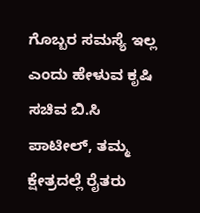ಗೊಬ್ಬರ ಸಮಸ್ಯೆ ಇಲ್ಲ ಎಂದು ಹೇಳುವ ಕೃಷಿ ಸಚಿವ ಬಿ.ಸಿ ಪಾಟೀಲ್, ತಮ್ಮ ಕ್ಷೇತ್ರದಲ್ಲೆ ರೈತರು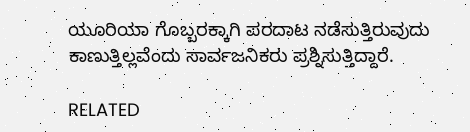ಯೂರಿಯಾ ಗೊಬ್ಬರಕ್ಕಾಗಿ ಪರದಾಟ ನಡೆಸುತ್ತಿರುವುದು ಕಾಣುತ್ತಿಲ್ಲವೆಂದು ಸಾರ್ವಜನಿಕರು ಪ್ರಶ್ನಿಸುತ್ತಿದ್ದಾರೆ.

RELATED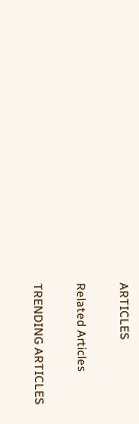ARTICLES

Related Articles

TRENDING ARTICLES